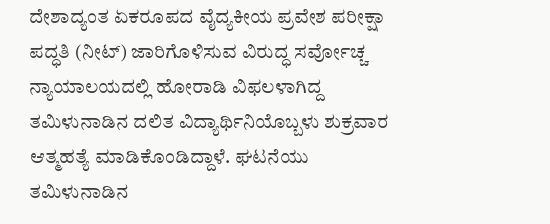ದೇಶಾದ್ಯಂತ ಏಕರೂಪದ ವೈದ್ಯಕೀಯ ಪ್ರವೇಶ ಪರೀಕ್ಷಾ ಪದ್ಧತಿ (ನೀಟ್) ಜಾರಿಗೊಳಿಸುವ ವಿರುದ್ಧ ಸರ್ವೋಚ್ಚ ನ್ಯಾಯಾಲಯದಲ್ಲಿ ಹೋರಾಡಿ ವಿಫಲಳಾಗಿದ್ದ ತಮಿಳುನಾಡಿನ ದಲಿತ ವಿದ್ಯಾರ್ಥಿನಿಯೊಬ್ಬಳು ಶುಕ್ರವಾರ ಆತ್ಮಹತ್ಯೆ ಮಾಡಿಕೊಂಡಿದ್ದಾಳೆ. ಘಟನೆಯು ತಮಿಳುನಾಡಿನ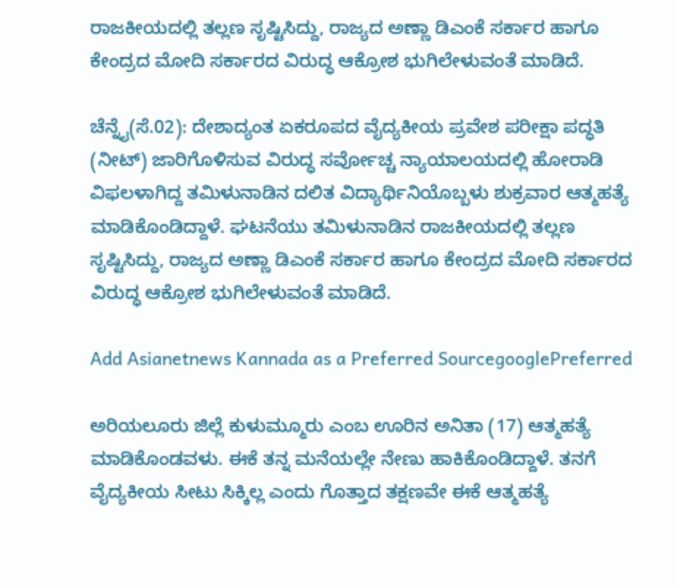ರಾಜಕೀಯದಲ್ಲಿ ತಲ್ಲಣ ಸೃಷ್ಟಿಸಿದ್ದು, ರಾಜ್ಯದ ಅಣ್ಣಾ ಡಿಎಂಕೆ ಸರ್ಕಾರ ಹಾಗೂ ಕೇಂದ್ರದ ಮೋದಿ ಸರ್ಕಾರದ ವಿರುದ್ಧ ಆಕ್ರೋಶ ಭುಗಿಲೇಳುವಂತೆ ಮಾಡಿದೆ.

ಚೆನ್ನೈ(ಸೆ.02): ದೇಶಾದ್ಯಂತ ಏಕರೂಪದ ವೈದ್ಯಕೀಯ ಪ್ರವೇಶ ಪರೀಕ್ಷಾ ಪದ್ಧತಿ (ನೀಟ್) ಜಾರಿಗೊಳಿಸುವ ವಿರುದ್ಧ ಸರ್ವೋಚ್ಚ ನ್ಯಾಯಾಲಯದಲ್ಲಿ ಹೋರಾಡಿ ವಿಫಲಳಾಗಿದ್ದ ತಮಿಳುನಾಡಿನ ದಲಿತ ವಿದ್ಯಾರ್ಥಿನಿಯೊಬ್ಬಳು ಶುಕ್ರವಾರ ಆತ್ಮಹತ್ಯೆ ಮಾಡಿಕೊಂಡಿದ್ದಾಳೆ. ಘಟನೆಯು ತಮಿಳುನಾಡಿನ ರಾಜಕೀಯದಲ್ಲಿ ತಲ್ಲಣ ಸೃಷ್ಟಿಸಿದ್ದು, ರಾಜ್ಯದ ಅಣ್ಣಾ ಡಿಎಂಕೆ ಸರ್ಕಾರ ಹಾಗೂ ಕೇಂದ್ರದ ಮೋದಿ ಸರ್ಕಾರದ ವಿರುದ್ಧ ಆಕ್ರೋಶ ಭುಗಿಲೇಳುವಂತೆ ಮಾಡಿದೆ.

Add Asianetnews Kannada as a Preferred SourcegooglePreferred

ಅರಿಯಲೂರು ಜಿಲ್ಲೆ ಕುಳುಮ್ಮೂರು ಎಂಬ ಊರಿನ ಅನಿತಾ (17) ಆತ್ಮಹತ್ಯೆ ಮಾಡಿಕೊಂಡವಳು. ಈಕೆ ತನ್ನ ಮನೆಯಲ್ಲೇ ನೇಣು ಹಾಕಿಕೊಂಡಿದ್ದಾಳೆ. ತನಗೆ ವೈದ್ಯಕೀಯ ಸೀಟು ಸಿಕ್ಕಿಲ್ಲ ಎಂದು ಗೊತ್ತಾದ ತಕ್ಷಣವೇ ಈಕೆ ಆತ್ಮಹತ್ಯೆ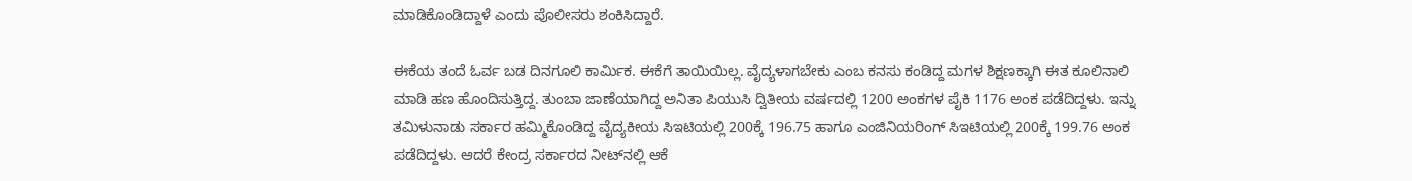ಮಾಡಿಕೊಂಡಿದ್ದಾಳೆ ಎಂದು ಪೊಲೀಸರು ಶಂಕಿಸಿದ್ದಾರೆ.

ಈಕೆಯ ತಂದೆ ಓರ್ವ ಬಡ ದಿನಗೂಲಿ ಕಾರ್ಮಿಕ. ಈಕೆಗೆ ತಾಯಿಯಿಲ್ಲ. ವೈದ್ಯಳಾಗಬೇಕು ಎಂಬ ಕನಸು ಕಂಡಿದ್ದ ಮಗಳ ಶಿಕ್ಷಣಕ್ಕಾಗಿ ಈತ ಕೂಲಿನಾಲಿ ಮಾಡಿ ಹಣ ಹೊಂದಿಸುತ್ತಿದ್ದ. ತುಂಬಾ ಜಾಣೆಯಾಗಿದ್ದ ಅನಿತಾ ಪಿಯುಸಿ ದ್ವಿತೀಯ ವರ್ಷದಲ್ಲಿ 1200 ಅಂಕಗಳ ಪೈಕಿ 1176 ಅಂಕ ಪಡೆದಿದ್ದಳು. ಇನ್ನು ತಮಿಳುನಾಡು ಸರ್ಕಾರ ಹಮ್ಮಿಕೊಂಡಿದ್ದ ವೈದ್ಯಕೀಯ ಸಿಇಟಿಯಲ್ಲಿ 200ಕ್ಕೆ 196.75 ಹಾಗೂ ಎಂಜಿನಿಯರಿಂಗ್ ಸಿಇಟಿಯಲ್ಲಿ 200ಕ್ಕೆ 199.76 ಅಂಕ ಪಡೆದಿದ್ದಳು. ಆದರೆ ಕೇಂದ್ರ ಸರ್ಕಾರದ ನೀಟ್‌ನಲ್ಲಿ ಆಕೆ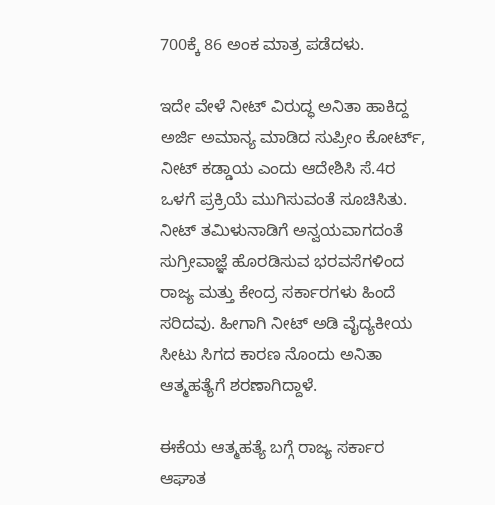700ಕ್ಕೆ 86 ಅಂಕ ಮಾತ್ರ ಪಡೆದಳು.

ಇದೇ ವೇಳೆ ನೀಟ್ ವಿರುದ್ಧ ಅನಿತಾ ಹಾಕಿದ್ದ ಅರ್ಜಿ ಅಮಾನ್ಯ ಮಾಡಿದ ಸುಪ್ರೀಂ ಕೋರ್ಟ್, ನೀಟ್ ಕಡ್ಡಾಯ ಎಂದು ಆದೇಶಿಸಿ ಸೆ.4ರ ಒಳಗೆ ಪ್ರಕ್ರಿಯೆ ಮುಗಿಸುವಂತೆ ಸೂಚಿಸಿತು. ನೀಟ್ ತಮಿಳುನಾಡಿಗೆ ಅನ್ವಯವಾಗದಂತೆ ಸುಗ್ರೀವಾಜ್ಞೆ ಹೊರಡಿಸುವ ಭರವಸೆಗಳಿಂದ ರಾಜ್ಯ ಮತ್ತು ಕೇಂದ್ರ ಸರ್ಕಾರಗಳು ಹಿಂದೆ ಸರಿದವು. ಹೀಗಾಗಿ ನೀಟ್ ಅಡಿ ವೈದ್ಯಕೀಯ ಸೀಟು ಸಿಗದ ಕಾರಣ ನೊಂದು ಅನಿತಾ ಆತ್ಮಹತ್ಯೆಗೆ ಶರಣಾಗಿದ್ದಾಳೆ.

ಈಕೆಯ ಆತ್ಮಹತ್ಯೆ ಬಗ್ಗೆ ರಾಜ್ಯ ಸರ್ಕಾರ ಆಘಾತ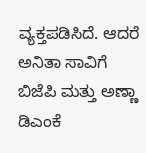ವ್ಯಕ್ತಪಡಿಸಿದೆ. ಆದರೆ ಅನಿತಾ ಸಾವಿಗೆ ಬಿಜೆಪಿ ಮತ್ತು ಅಣ್ಣಾ ಡಿಎಂಕೆ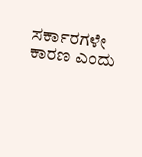ಸರ್ಕಾರಗಳೇ ಕಾರಣ ಎಂದು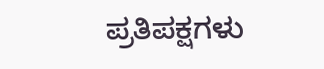ಪ್ರತಿಪಕ್ಷಗಳು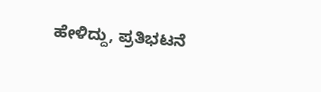ಹೇಳಿದ್ದು, ಪ್ರತಿಭಟನೆ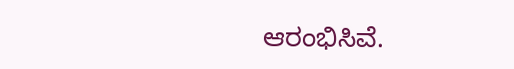ಆರಂಭಿಸಿವೆ.